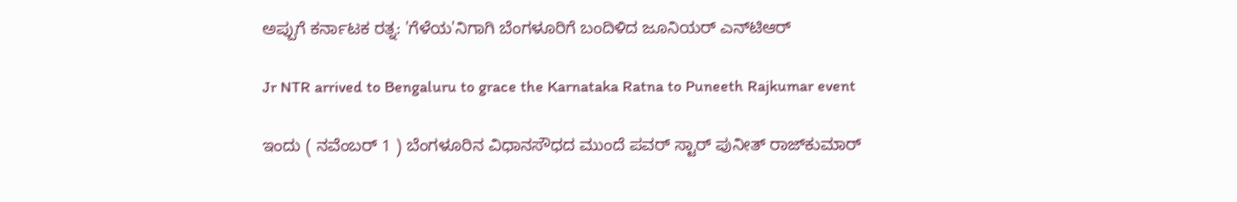ಅಪ್ಪುಗೆ ಕರ್ನಾಟಕ ರತ್ನ: 'ಗೆಳೆಯ'ನಿಗಾಗಿ ಬೆಂಗಳೂರಿಗೆ ಬಂದಿಳಿದ ಜೂನಿಯರ್ ಎನ್‌ಟಿಆರ್

Jr NTR arrived to Bengaluru to grace the Karnataka Ratna to Puneeth Rajkumar event

ಇಂದು ( ನವೆಂಬರ್ 1 ) ಬೆಂಗಳೂರಿನ ವಿಧಾನಸೌಧದ ಮುಂದೆ ಪವರ್ ಸ್ಟಾರ್ ಪುನೀತ್ ರಾಜ್‌ಕುಮಾರ್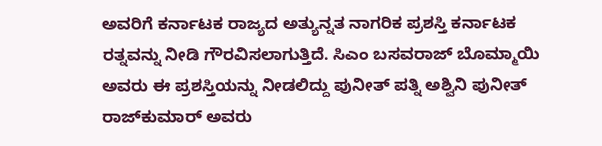ಅವರಿಗೆ ಕರ್ನಾಟಕ ರಾಜ್ಯದ ಅತ್ಯುನ್ನತ ನಾಗರಿಕ ಪ್ರಶಸ್ತಿ ಕರ್ನಾಟಕ ರತ್ನವನ್ನು ನೀಡಿ ಗೌರವಿಸಲಾಗುತ್ತಿದೆ. ಸಿಎಂ ಬಸವರಾಜ್ ಬೊಮ್ಮಾಯಿ ಅವರು ಈ ಪ್ರಶಸ್ತಿಯನ್ನು ನೀಡಲಿದ್ದು ಪುನೀತ್ ಪತ್ನಿ ಅಶ್ವಿನಿ ಪುನೀತ್ ರಾಜ್‌ಕುಮಾರ್ ಅವರು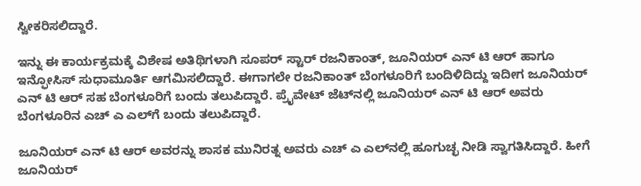ಸ್ವೀಕರಿಸಲಿದ್ದಾರೆ.

ಇನ್ನು ಈ ಕಾರ್ಯಕ್ರಮಕ್ಕೆ ವಿಶೇಷ ಅತಿಥಿಗಳಾಗಿ ಸೂಪರ್ ಸ್ಟಾರ್ ರಜನಿಕಾಂತ್, ಜೂನಿಯರ್ ಎನ್ ಟಿ ಆರ್ ಹಾಗೂ ಇನ್ಫೋಸಿಸ್ ಸುಧಾಮೂರ್ತಿ ಆಗಮಿಸಲಿದ್ದಾರೆ. ಈಗಾಗಲೇ ರಜನಿಕಾಂತ್ ಬೆಂಗಳೂರಿಗೆ ಬಂದಿಳಿದಿದ್ದು ಇದೀಗ ಜೂನಿಯರ್ ಎನ್ ಟಿ ಆರ್ ಸಹ ಬೆಂಗಳೂರಿಗೆ ಬಂದು ತಲುಪಿದ್ದಾರೆ. ಪ್ರೈವೇಟ್ ಜೆಟ್‌ನಲ್ಲಿ ಜೂನಿಯರ್ ಎನ್ ಟಿ ಆರ್ ಅವರು ಬೆಂಗಳೂರಿನ ಎಚ್ ಎ ಎಲ್‌ಗೆ ಬಂದು ತಲುಪಿದ್ದಾರೆ.

ಜೂನಿಯರ್ ಎನ್‌ ಟಿ ಆರ್ ಅವರನ್ನು ಶಾಸಕ ಮುನಿರತ್ನ ಅವರು ಎಚ್ ಎ ಎಲ್‌ನಲ್ಲಿ ಹೂಗುಚ್ಛ ನೀಡಿ ಸ್ವಾಗತಿಸಿದ್ದಾರೆ. ಹೀಗೆ ಜೂನಿಯರ್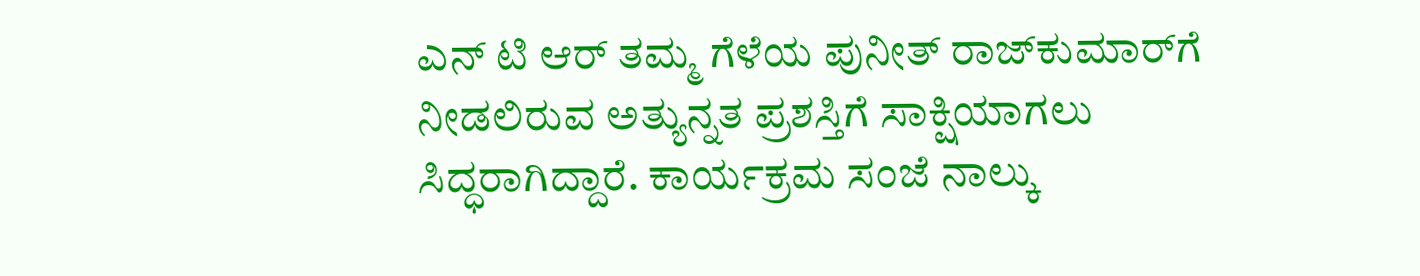ಎನ್ ಟಿ ಆರ್ ತಮ್ಮ ಗೆಳೆಯ ಪುನೀತ್ ರಾಜ್‌ಕುಮಾರ್‌ಗೆ ನೀಡಲಿರುವ ಅತ್ಯುನ್ನತ ಪ್ರಶಸ್ತಿಗೆ ಸಾಕ್ಷಿಯಾಗಲು ಸಿದ್ಧರಾಗಿದ್ದಾರೆ. ಕಾರ್ಯಕ್ರಮ ಸಂಜೆ ನಾಲ್ಕು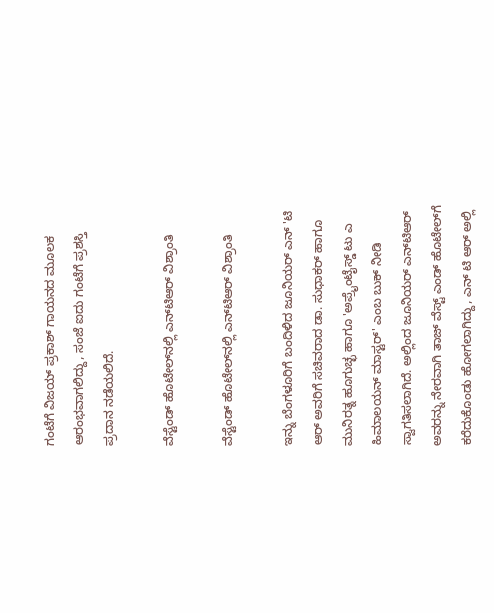ಗಂಟೆಗೆ ವಿಜಯ್ ಪ್ರಕಾಶ್ ಗಾಯನದ ಮೂಲಕ ಆರಂಭವಾಗಲಿದ್ದು, ಸಂಜೆ ಐದು ಗಂಟೆಗೆ ಪ್ರಶಸ್ತಿ ಪ್ರದಾನ ನಡೆಯಲಿದೆ.

ವೆಸ್ಟೆಂಡ್ ಹೊಟೇಲ್‌ನಲ್ಲಿ ಎನ್‌ಟಿಆರ್ ವಿಶ್ರಾಂತಿ

ವೆಸ್ಟೆಂಡ್ ಹೊಟೇಲ್‌ನಲ್ಲಿ ಎನ್‌ಟಿಆರ್ ವಿಶ್ರಾಂತಿ

ಇನ್ನು ಬೆಂಗಳೂರಿಗೆ ಬಂದಿಳಿದ ಜೂನಿಯರ್ ಎನ್ 'ಟಿ ಆರ್ ಅವರಿಗೆ ಸಚಿವರಾದ ಡಾ. ಸುಧಾಕರ್ ಹಾಗೂ ಮುನಿರತ್ನ ಹೂಗುಚ್ಛ ಹಾಗೂ 'ಅಪ್ರೈಂಟೈಸ್ಡ್ ಟು ಎ ಹಿಮಾಲಯನ್ ಮಾಸ್ಟರ್' ಎಂಬ ಬುಕ್ ನೀಡಿ ಸ್ವಾಗತಿಸಲಾಗಿದೆ. ಅಲ್ಲಿಂದ ಜೂನಿಯರ್ ಎನ್‌ಟಿಆರ್ ಅವರನ್ನು ನೇರವಾಗಿ ತಾಜ್ ವೆಸ್ಟ್ ಎಂಡ್ ಹೊಟೇಲ್‌ಗೆ ಕರೆದುಕೊಂಡು ಹೋಗಲಾಗಿದ್ದು, ಎನ್ ಟಿ ಆರ್ ಅಲ್ಲಿ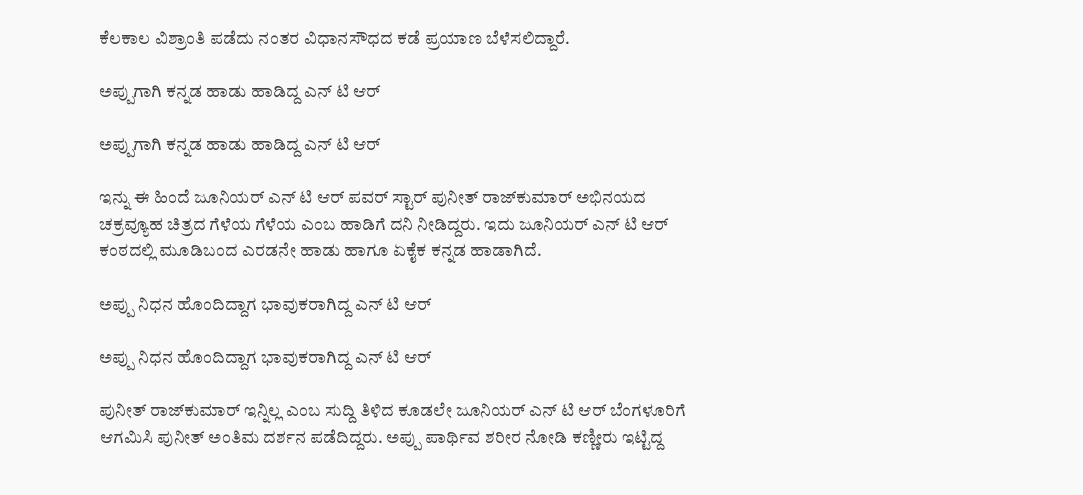ಕೆಲಕಾಲ ವಿಶ್ರಾಂತಿ ಪಡೆದು ನಂತರ ವಿಧಾನಸೌಧದ ಕಡೆ ಪ್ರಯಾಣ ಬೆಳೆಸಲಿದ್ದಾರೆ.

ಅಪ್ಪುಗಾಗಿ ಕನ್ನಡ ಹಾಡು ಹಾಡಿದ್ದ ಎನ್ ಟಿ ಆರ್

ಅಪ್ಪುಗಾಗಿ ಕನ್ನಡ ಹಾಡು ಹಾಡಿದ್ದ ಎನ್ ಟಿ ಆರ್

ಇನ್ನು ಈ ಹಿಂದೆ ಜೂನಿಯರ್ ಎನ್ ಟಿ ಆರ್ ಪವರ್ ಸ್ಟಾರ್ ಪುನೀತ್ ರಾಜ್‌ಕುಮಾರ್ ಅಭಿನಯದ ಚಕ್ರವ್ಯೂಹ ಚಿತ್ರದ ಗೆಳೆಯ ಗೆಳೆಯ ಎಂಬ ಹಾಡಿಗೆ ದನಿ ನೀಡಿದ್ದರು. ಇದು ಜೂನಿಯರ್ ಎನ್ ಟಿ ಆರ್ ಕಂಠದಲ್ಲಿ ಮೂಡಿಬಂದ ಎರಡನೇ ಹಾಡು ಹಾಗೂ ಏಕೈಕ ಕನ್ನಡ ಹಾಡಾಗಿದೆ.

ಅಪ್ಪು ನಿಧನ ಹೊಂದಿದ್ದಾಗ ಭಾವುಕರಾಗಿದ್ದ ಎನ್ ಟಿ ಆರ್

ಅಪ್ಪು ನಿಧನ ಹೊಂದಿದ್ದಾಗ ಭಾವುಕರಾಗಿದ್ದ ಎನ್ ಟಿ ಆರ್

ಪುನೀತ್ ರಾಜ್‌ಕುಮಾರ್ ಇನ್ನಿಲ್ಲ ಎಂಬ ಸುದ್ದಿ ತಿಳಿದ ಕೂಡಲೇ ಜೂನಿಯರ್ ಎನ್ ಟಿ ಆರ್ ಬೆಂಗಳೂರಿಗೆ ಆಗಮಿಸಿ ಪುನೀತ್ ಅಂತಿಮ ದರ್ಶನ ಪಡೆದಿದ್ದರು. ಅಪ್ಪು ಪಾರ್ಥಿವ ಶರೀರ ನೋಡಿ ಕಣ್ಣೀರು ಇಟ್ಟಿದ್ದ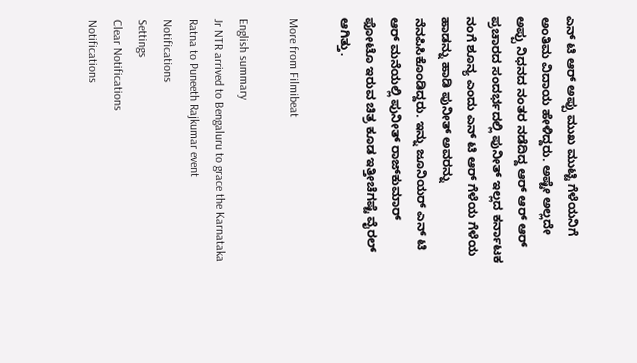ಎನ್ ಟಿ ಆರ್ ಅಪ್ಪು ಮುಖ ಮುಟ್ಟಿ ಗೆಳೆಯನಿಗೆ ಅಂತಿಮ ವಿದಾಯ ಹೇಳಿದ್ದರು. ಅಷ್ಟೇ ಅಲ್ಲದೇ ಅಪ್ಪು ನಿಧನದ ನಂತರ ನಡೆದಿದ್ದ ಆರ್ ಆರ್ ಆರ್ ಪ್ರಚಾರದ ಸಂದರ್ಭದಲ್ಲಿ ಪುನೀತ್ ಇಲ್ಲದ ಕರ್ನಾಟಕ ನಂಗೆ ಶೂನ್ಯ ಎಂದು ಎನ್ ಟಿ ಆರ್ ಗೆಳೆಯ ಗೆಳೆಯ ಹಾಡನ್ನು ಹಾಡಿ ಪುನೀತ್ ಅವರನ್ನು ನೆನಪಿಸಿಕೊಂಡಿದ್ದರು. ಇನ್ನು ಜೂನಿಯರ್ ಎನ್ ಟಿ ಆರ್ ಮನೆಯಲ್ಲಿ ಪುನೀತ್ ರಾಜ್‌ಕುಮಾರ್ ಫೋಟೊ ಇರುವ ಚಿತ್ರ ಕೂಡ ಇತ್ತೀಚೆಗಷ್ಟೆ ವೈರಲ್ ಆಗಿತ್ತು.

More from Filmibeat

English summary
Jr NTR arrived to Bengaluru to grace the Karnataka Ratna to Puneeth Rajkumar event
Notifications
Settings
Clear Notifications
Notifications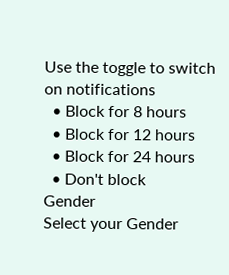Use the toggle to switch on notifications
  • Block for 8 hours
  • Block for 12 hours
  • Block for 24 hours
  • Don't block
Gender
Select your Gender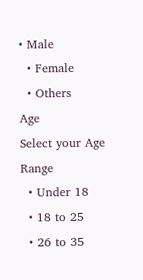• Male
  • Female
  • Others
Age
Select your Age Range
  • Under 18
  • 18 to 25
  • 26 to 35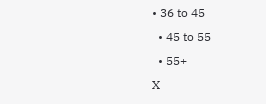• 36 to 45
  • 45 to 55
  • 55+
X